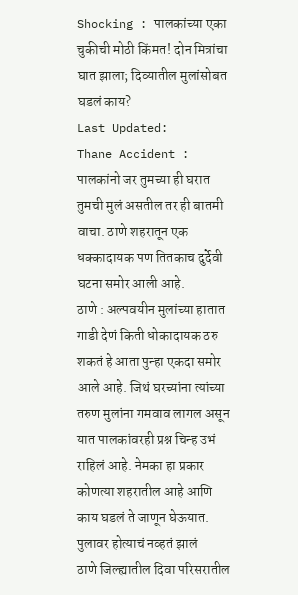Shocking : पालकांच्या एका चुकीची मोठी किंमत! दोन मित्रांचा घात झाला; दिव्यातील मुलांसोबत घडलं काय?
Last Updated:
Thane Accident : पालकांनो जर तुमच्या ही घरात तुमची मुलं असतील तर ही बातमी वाचा. ठाणे शहरातून एक धक्कादायक पण तितकाच दुर्देवी घटना समोर आली आहे.
ठाणे : अल्पवयीन मुलांच्या हातात गाडी देणं किती धोकादायक ठरु शकतं हे आता पुन्हा एकदा समोर आले आहे. जिथं घरच्यांना त्यांच्या तरुण मुलांना गमवाव लागल असून यात पालकांवरही प्रश्न चिन्ह उभं राहिलं आहे. नेमका हा प्रकार कोणत्या शहरातील आहे आणि काय घडलं ते जाणून घेऊयात.
पुलावर होत्याचं नव्हतं झालं
ठाणे जिल्ह्यातील दिवा परिसरातील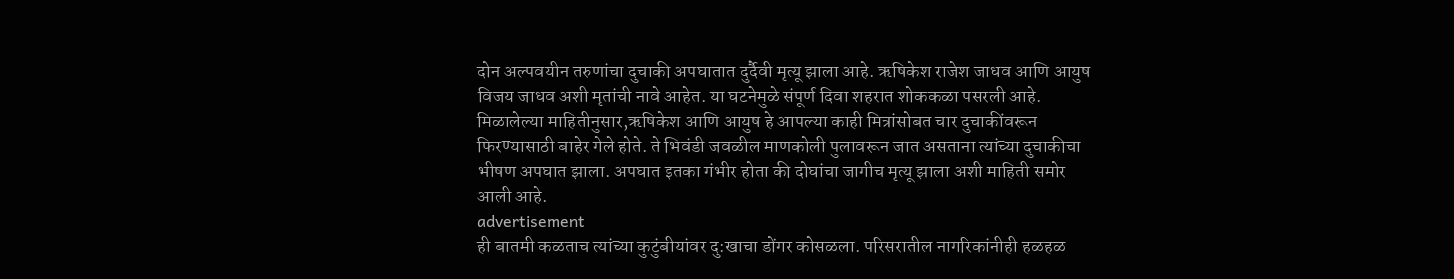दोन अल्पवयीन तरुणांचा दुचाकी अपघातात दुर्दैवी मृत्यू झाला आहे. ऋषिकेश राजेश जाधव आणि आयुष विजय जाधव अशी मृतांची नावे आहेत. या घटनेमुळे संपूर्ण दिवा शहरात शोककळा पसरली आहे.
मिळालेल्या माहितीनुसार,ऋषिकेश आणि आयुष हे आपल्या काही मित्रांसोबत चार दुचाकींवरून फिरण्यासाठी बाहेर गेले होते. ते भिवंडी जवळील माणकोली पुलावरून जात असताना त्यांच्या दुचाकीचा भीषण अपघात झाला. अपघात इतका गंभीर होता की दोघांचा जागीच मृत्यू झाला अशी माहिती समोर आली आहे.
advertisement
ही बातमी कळताच त्यांच्या कुटुंबीयांवर दु:खाचा डोंगर कोसळला. परिसरातील नागरिकांनीही हळहळ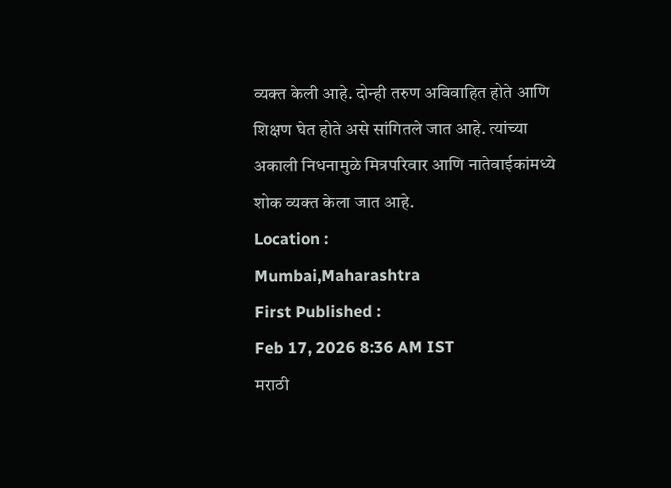व्यक्त केली आहे. दोन्ही तरुण अविवाहित होते आणि शिक्षण घेत होते असे सांगितले जात आहे. त्यांच्या अकाली निधनामुळे मित्रपरिवार आणि नातेवाईकांमध्ये शोक व्यक्त केला जात आहे.
Location :
Mumbai,Maharashtra
First Published :
Feb 17, 2026 8:36 AM IST
मराठी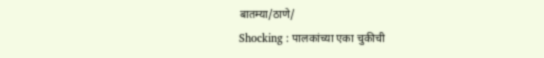बातम्या/ठाणे/
Shocking : पालकांच्या एका चुकीची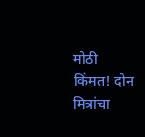मोठी किंमत! दोन मित्रांचा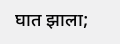घात झाला;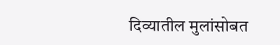दिव्यातील मुलांसोबत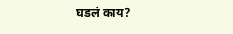घडलं काय?